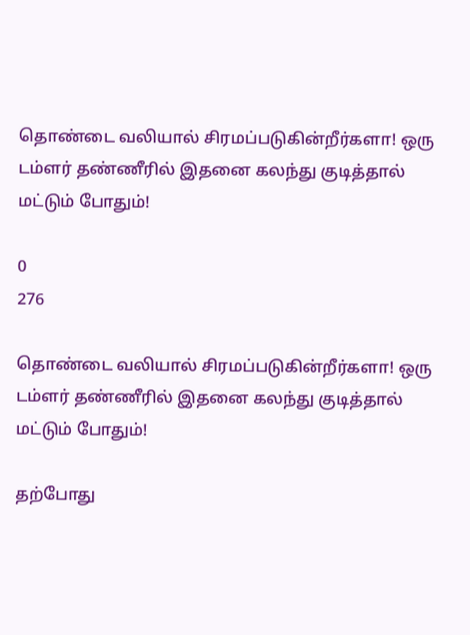தொண்டை வலியால் சிரமப்படுகின்றீர்களா! ஒரு டம்ளர் தண்ணீரில் இதனை கலந்து குடித்தால் மட்டும் போதும்!

0
276

தொண்டை வலியால் சிரமப்படுகின்றீர்களா! ஒரு டம்ளர் தண்ணீரில் இதனை கலந்து குடித்தால் மட்டும் போதும்!

தற்போது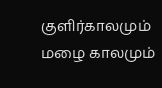குளிர்காலமும் மழை காலமும்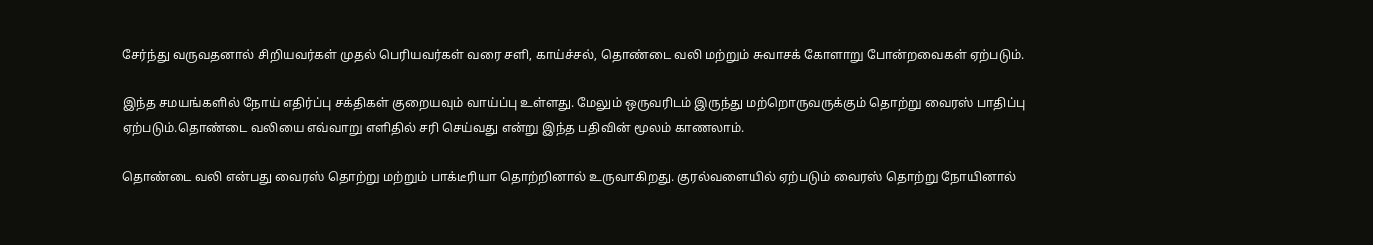சேர்ந்து வருவதனால் சிறியவர்கள் முதல் பெரியவர்கள் வரை சளி, காய்ச்சல், தொண்டை வலி மற்றும் சுவாசக் கோளாறு போன்றவைகள் ஏற்படும்.

இந்த சமயங்களில் நோய் எதிர்ப்பு சக்திகள் குறையவும் வாய்ப்பு உள்ளது. மேலும் ஒருவரிடம் இருந்து மற்றொருவருக்கும் தொற்று வைரஸ் பாதிப்பு ஏற்படும்.தொண்டை வலியை எவ்வாறு எளிதில் சரி செய்வது என்று இந்த பதிவின் மூலம் காணலாம்.

தொண்டை வலி என்பது வைரஸ் தொற்று மற்றும் பாக்டீரியா தொற்றினால் உருவாகிறது. குரல்வளையில் ஏற்படும் வைரஸ் தொற்று நோயினால்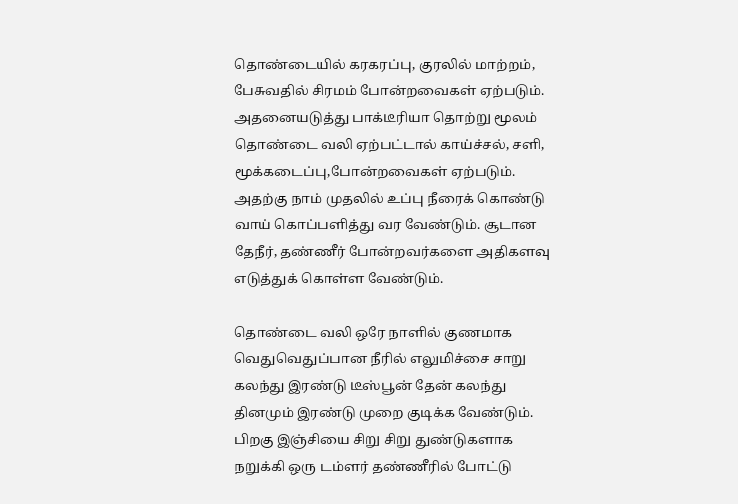தொண்டையில் கரகரப்பு, குரலில் மாற்றம், பேசுவதில் சிரமம் போன்றவைகள் ஏற்படும். அதனையடுத்து பாக்டீரியா தொற்று மூலம் தொண்டை வலி ஏற்பட்டால் காய்ச்சல், சளி, மூக்கடைப்பு,போன்றவைகள் ஏற்படும். அதற்கு நாம் முதலில் உப்பு நீரைக் கொண்டு வாய் கொப்பளித்து வர வேண்டும். சூடான தேநீர், தண்ணீர் போன்றவர்களை அதிகளவு எடுத்துக் கொள்ள வேண்டும்.

தொண்டை வலி ஒரே நாளில் குணமாக வெதுவெதுப்பான நீரில் எலுமிச்சை சாறு கலந்து இரண்டு டீஸ்பூன் தேன் கலந்து தினமும் இரண்டு முறை குடிக்க வேண்டும். பிறகு இஞ்சியை சிறு சிறு துண்டுகளாக நறுக்கி ஒரு டம்ளர் தண்ணீரில் போட்டு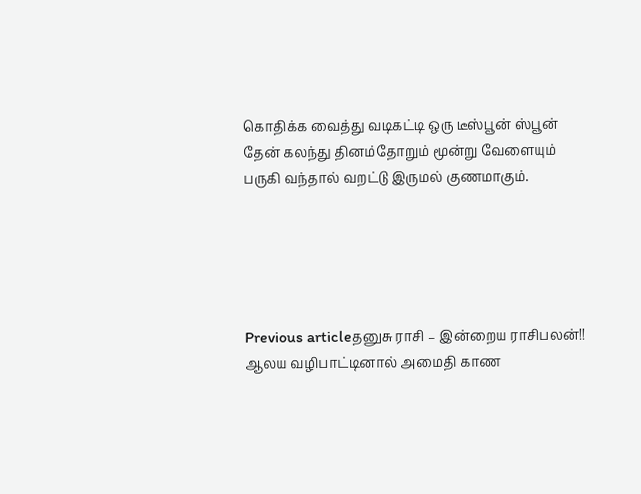கொதிக்க வைத்து வடிகட்டி ஒரு டீஸ்பூன் ஸ்பூன் தேன் கலந்து தினம்தோறும் மூன்று வேளையும் பருகி வந்தால் வறட்டு இருமல் குணமாகும்.





Previous articleதனுசு ராசி – இன்றைய ராசிபலன்!! ஆலய வழிபாட்டினால் அமைதி காண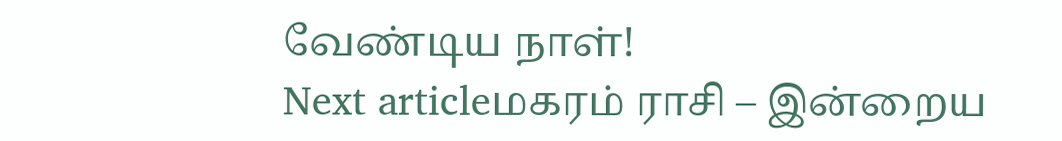வேண்டிய நாள்!
Next articleமகரம் ராசி – இன்றைய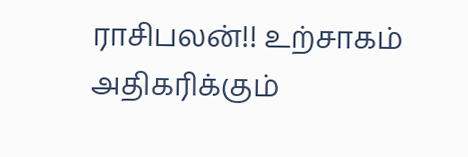ராசிபலன்!! உற்சாகம் அதிகரிக்கும்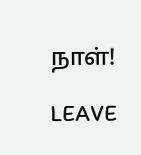நாள்!

LEAVE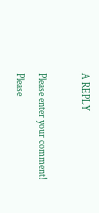A REPLY

Please enter your comment!
Please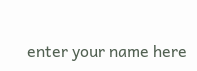enter your name here